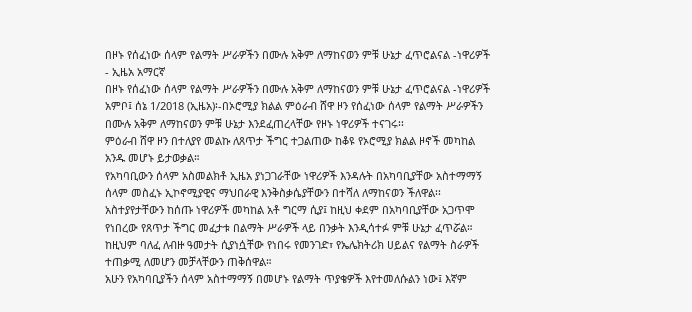በዞኑ የሰፈነው ሰላም የልማት ሥራዎችን በሙሉ አቅም ለማከናወን ምቹ ሁኔታ ፈጥሮልናል -ነዋሪዎች - ኢዜአ አማርኛ
በዞኑ የሰፈነው ሰላም የልማት ሥራዎችን በሙሉ አቅም ለማከናወን ምቹ ሁኔታ ፈጥሮልናል -ነዋሪዎች
አምቦ፤ ሰኔ 1/2018 (ኢዜአ)፡-በኦሮሚያ ክልል ምዕራብ ሸዋ ዞን የሰፈነው ሰላም የልማት ሥራዎችን በሙሉ አቅም ለማከናወን ምቹ ሁኔታ እንደፈጠረላቸው የዞኑ ነዋሪዎች ተናገሩ፡፡
ምዕራብ ሸዋ ዞን በተለያየ መልኩ ለጸጥታ ችግር ተጋልጠው ከቆዩ የኦሮሚያ ክልል ዞኖች መካከል አንዱ መሆኑ ይታወቃል።
የአካባቢውን ሰላም አስመልክቶ ኢዜአ ያነጋገራቸው ነዋሪዎች እንዳሉት በአካባቢያቸው አስተማማኝ ሰላም መስፈኑ ኢኮኖሚያዊና ማህበራዊ እንቅስቃሴያቸውን በተሻለ ለማከናወን ችለዋል፡፡
አስተያየታቸውን ከሰጡ ነዋሪዎች መካከል አቶ ግርማ ሲያ፤ ከዚህ ቀደም በአካባቢያቸው አጋጥሞ የነበረው የጸጥታ ችግር መፈታቱ በልማት ሥራዎች ላይ በንቃት እንዲሳተፉ ምቹ ሁኔታ ፈጥሯል።
ከዚህም ባለፈ ለብዙ ዓመታት ሲያነሷቸው የነበሩ የመንገድ፣ የኤሌክትሪክ ሀይልና የልማት ስራዎች ተጠቃሚ ለመሆን መቻላቸውን ጠቅሰዋል።
አሁን የአካባቢያችን ሰላም አስተማማኝ በመሆኑ የልማት ጥያቄዎች እየተመለሱልን ነው፤ እኛም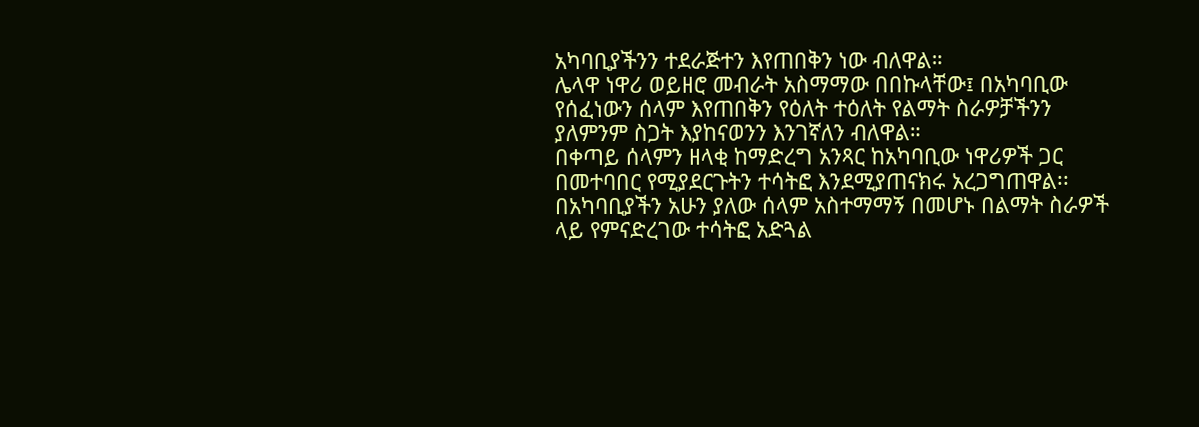አካባቢያችንን ተደራጅተን እየጠበቅን ነው ብለዋል።
ሌላዋ ነዋሪ ወይዘሮ መብራት አስማማው በበኩላቸው፤ በአካባቢው የሰፈነውን ሰላም እየጠበቅን የዕለት ተዕለት የልማት ስራዎቻችንን ያለምንም ስጋት እያከናወንን እንገኛለን ብለዋል።
በቀጣይ ሰላምን ዘላቂ ከማድረግ አንጻር ከአካባቢው ነዋሪዎች ጋር በመተባበር የሚያደርጉትን ተሳትፎ እንደሚያጠናክሩ አረጋግጠዋል፡፡
በአካባቢያችን አሁን ያለው ሰላም አስተማማኝ በመሆኑ በልማት ስራዎች ላይ የምናድረገው ተሳትፎ አድጓል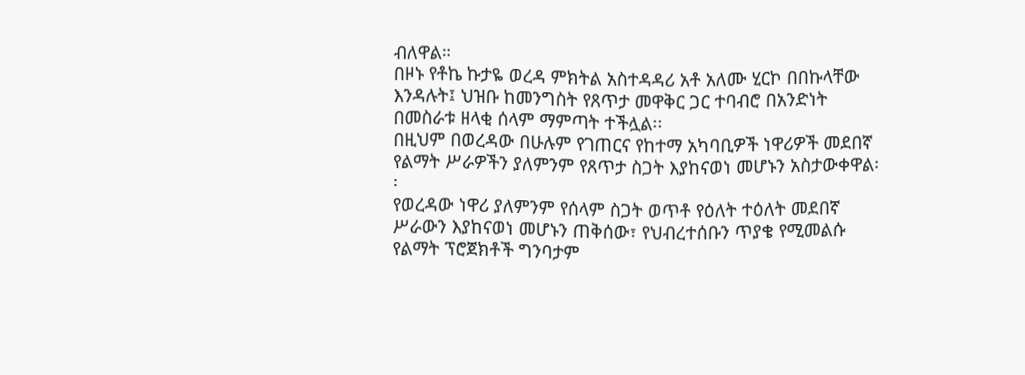ብለዋል።
በዞኑ የቶኬ ኩታዬ ወረዳ ምክትል አስተዳዳሪ አቶ አለሙ ሂርኮ በበኩላቸው እንዳሉት፤ ህዝቡ ከመንግስት የጸጥታ መዋቅር ጋር ተባብሮ በአንድነት በመስራቱ ዘላቂ ሰላም ማምጣት ተችሏል፡፡
በዚህም በወረዳው በሁሉም የገጠርና የከተማ አካባቢዎች ነዋሪዎች መደበኛ የልማት ሥራዎችን ያለምንም የጸጥታ ስጋት እያከናወነ መሆኑን አስታውቀዋል፡፡
የወረዳው ነዋሪ ያለምንም የሰላም ስጋት ወጥቶ የዕለት ተዕለት መደበኛ ሥራውን እያከናወነ መሆኑን ጠቅሰው፣ የህብረተሰቡን ጥያቄ የሚመልሱ የልማት ፕሮጀክቶች ግንባታም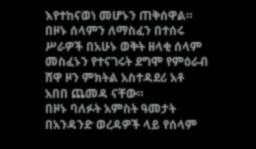እየተከናወነ መሆኑን ጠቅሰዋል።
በዞኑ ሰላምን ለማስፈን በተሰሩ ሥራዎች በአሁኑ ወቅት ዘላቂ ሰላም መስፈኑን የተናገሩት ደግሞ የምዕራብ ሸዋ ዞን ምክትል አስተዳደሪ አቶ አበበ ጨመዳ ናቸው።
በዞኑ ባለፉት አምስት ዓመታት በአንዳንድ ወረዳዎች ላይ የሰላም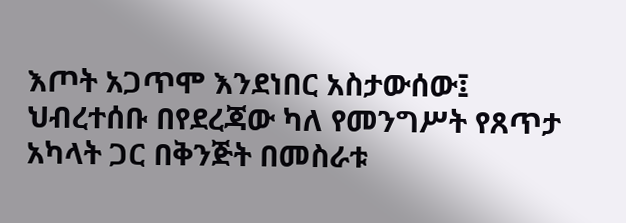እጦት አጋጥሞ እንደነበር አስታውሰው፤ ህብረተሰቡ በየደረጃው ካለ የመንግሥት የጸጥታ አካላት ጋር በቅንጅት በመስራቱ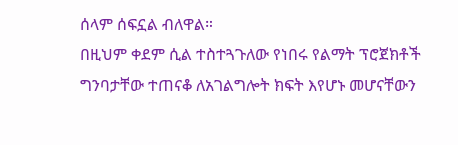ሰላም ሰፍኗል ብለዋል።
በዚህም ቀደም ሲል ተስተጓጉለው የነበሩ የልማት ፕሮጀክቶች ግንባታቸው ተጠናቆ ለአገልግሎት ክፍት እየሆኑ መሆናቸውን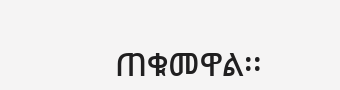ጠቁመዋል፡፡